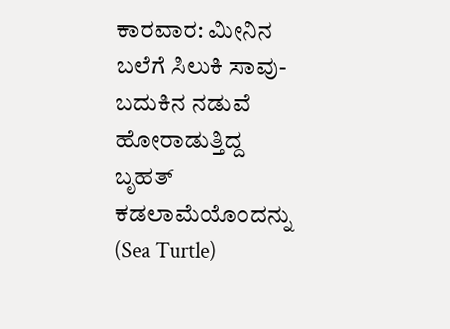ಕಾರವಾರ: ಮೀನಿನ ಬಲೆಗೆ ಸಿಲುಕಿ ಸಾವು-ಬದುಕಿನ ನಡುವೆ ಹೋರಾಡುತ್ತಿದ್ದ ಬೃಹತ್ ಕಡಲಾಮೆಯೊಂದನ್ನು (Sea Turtle)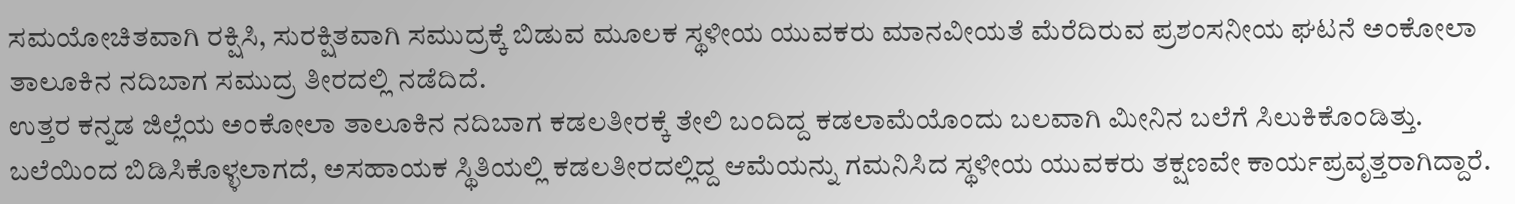ಸಮಯೋಚಿತವಾಗಿ ರಕ್ಷಿಸಿ, ಸುರಕ್ಷಿತವಾಗಿ ಸಮುದ್ರಕ್ಕೆ ಬಿಡುವ ಮೂಲಕ ಸ್ಥಳೀಯ ಯುವಕರು ಮಾನವೀಯತೆ ಮೆರೆದಿರುವ ಪ್ರಶಂಸನೀಯ ಘಟನೆ ಅಂಕೋಲಾ ತಾಲೂಕಿನ ನದಿಬಾಗ ಸಮುದ್ರ ತೀರದಲ್ಲಿ ನಡೆದಿದೆ.
ಉತ್ತರ ಕನ್ನಡ ಜಿಲ್ಲೆಯ ಅಂಕೋಲಾ ತಾಲೂಕಿನ ನದಿಬಾಗ ಕಡಲತೀರಕ್ಕೆ ತೇಲಿ ಬಂದಿದ್ದ ಕಡಲಾಮೆಯೊಂದು ಬಲವಾಗಿ ಮೀನಿನ ಬಲೆಗೆ ಸಿಲುಕಿಕೊಂಡಿತ್ತು. ಬಲೆಯಿಂದ ಬಿಡಿಸಿಕೊಳ್ಳಲಾಗದೆ, ಅಸಹಾಯಕ ಸ್ಥಿತಿಯಲ್ಲಿ ಕಡಲತೀರದಲ್ಲಿದ್ದ ಆಮೆಯನ್ನು ಗಮನಿಸಿದ ಸ್ಥಳೀಯ ಯುವಕರು ತಕ್ಷಣವೇ ಕಾರ್ಯಪ್ರವೃತ್ತರಾಗಿದ್ದಾರೆ.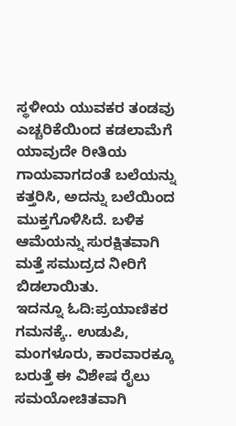ಸ್ಥಳೀಯ ಯುವಕರ ತಂಡವು ಎಚ್ಚರಿಕೆಯಿಂದ ಕಡಲಾಮೆಗೆ ಯಾವುದೇ ರೀತಿಯ ಗಾಯವಾಗದಂತೆ ಬಲೆಯನ್ನು ಕತ್ತರಿಸಿ, ಅದನ್ನು ಬಲೆಯಿಂದ ಮುಕ್ತಗೊಳಿಸಿದೆ. ಬಳಿಕ ಆಮೆಯನ್ನು ಸುರಕ್ಷಿತವಾಗಿ ಮತ್ತೆ ಸಮುದ್ರದ ನೀರಿಗೆ ಬಿಡಲಾಯಿತು.
ಇದನ್ನೂ ಓದಿ:ಪ್ರಯಾಣಿಕರ ಗಮನಕ್ಕೆ.. ಉಡುಪಿ, ಮಂಗಳೂರು, ಕಾರವಾರಕ್ಕೂ ಬರುತ್ತೆ ಈ ವಿಶೇಷ ರೈಲು
ಸಮಯೋಚಿತವಾಗಿ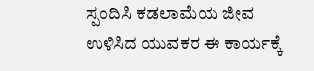ಸ್ಪಂದಿಸಿ ಕಡಲಾಮೆಯ ಜೀವ ಉಳಿಸಿದ ಯುವಕರ ಈ ಕಾರ್ಯಕ್ಕೆ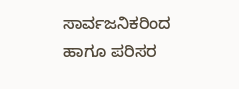ಸಾರ್ವಜನಿಕರಿಂದ ಹಾಗೂ ಪರಿಸರ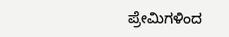ಪ್ರೇಮಿಗಳಿಂದ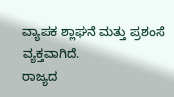ವ್ಯಾಪಕ ಶ್ಲಾಘನೆ ಮತ್ತು ಪ್ರಶಂಸೆ ವ್ಯಕ್ತವಾಗಿದೆ.
ರಾಜ್ಯದ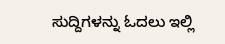ಸುದ್ದಿಗಳನ್ನು ಓದಲು ಇಲ್ಲಿ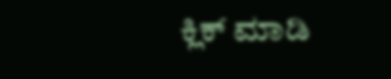ಕ್ಲಿಕ್ ಮಾಡಿ